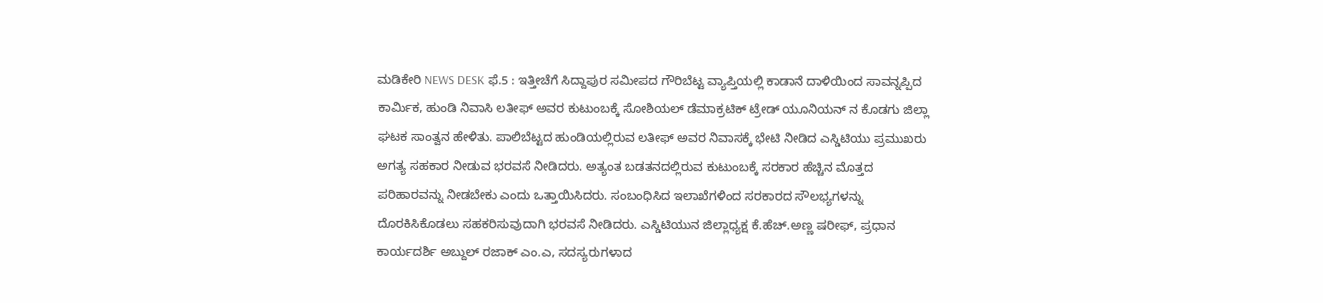ಮಡಿಕೇರಿ NEWS DESK ಫೆ.5 : ಇತ್ತೀಚೆಗೆ ಸಿದ್ದಾಪುರ ಸಮೀಪದ ಗೌರಿಬೆಟ್ಟ ವ್ಯಾಪ್ತಿಯಲ್ಲಿ ಕಾಡಾನೆ ದಾಳಿಯಿಂದ ಸಾವನ್ನಪ್ಪಿದ ಕಾರ್ಮಿಕ, ಹುಂಡಿ ನಿವಾಸಿ ಲತೀಫ್ ಅವರ ಕುಟುಂಬಕ್ಕೆ ಸೋಶಿಯಲ್ ಡೆಮಾಕ್ರಟಿಕ್ ಟ್ರೇಡ್ ಯೂನಿಯನ್ ನ ಕೊಡಗು ಜಿಲ್ಲಾ ಘಟಕ ಸಾಂತ್ವನ ಹೇಳಿತು. ಪಾಲಿಬೆಟ್ಟದ ಹುಂಡಿಯಲ್ಲಿರುವ ಲತೀಫ್ ಅವರ ನಿವಾಸಕ್ಕೆ ಭೇಟಿ ನೀಡಿದ ಎಸ್ಡಿಟಿಯು ಪ್ರಮುಖರು ಅಗತ್ಯ ಸಹಕಾರ ನೀಡುವ ಭರವಸೆ ನೀಡಿದರು. ಅತ್ಯಂತ ಬಡತನದಲ್ಲಿರುವ ಕುಟುಂಬಕ್ಕೆ ಸರಕಾರ ಹೆಚ್ಚಿನ ಮೊತ್ತದ ಪರಿಹಾರವನ್ನು ನೀಡಬೇಕು ಎಂದು ಒತ್ತಾಯಿಸಿದರು. ಸಂಬಂಧಿಸಿದ ಇಲಾಖೆಗಳಿಂದ ಸರಕಾರದ ಸೌಲಭ್ಯಗಳನ್ನು ದೊರಕಿಸಿಕೊಡಲು ಸಹಕರಿಸುವುದಾಗಿ ಭರವಸೆ ನೀಡಿದರು. ಎಸ್ಡಿಟಿಯುನ ಜಿಲ್ಲಾಧ್ಯಕ್ಷ ಕೆ.ಹೆಚ್.ಅಣ್ಣ ಷರೀಫ್, ಪ್ರಧಾನ ಕಾರ್ಯದರ್ಶಿ ಅಬ್ದುಲ್ ರಜಾಕ್ ಎಂ.ಎ, ಸದಸ್ಯರುಗಳಾದ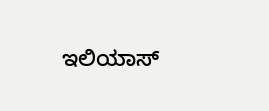ಇಲಿಯಾಸ್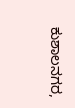ಕುಶಾಲನಗರ,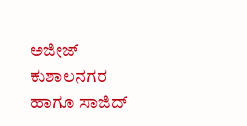ಅಜೀಜ್ ಕುಶಾಲನಗರ ಹಾಗೂ ಸಾಜಿದ್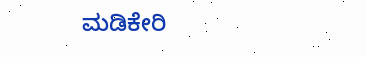ಮಡಿಕೇರಿ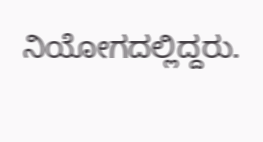ನಿಯೋಗದಲ್ಲಿದ್ದರು.